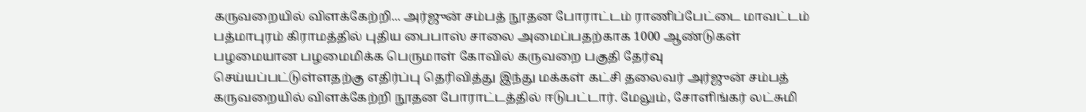கருவறையில் விளக்கேற்றி... அர்ஜுன் சம்பத் நூதன போராட்டம் ராணிப்பேட்டை மாவட்டம் பத்மாபுரம் கிராமத்தில் புதிய பைபாஸ் சாலை அமைப்பதற்காக 1000 ஆண்டுகள் பழமையான பழமைமிக்க பெருமாள் கோவில் கருவறை பகுதி தேர்வு செய்யப்பட்டுள்ளதற்கு எதிர்ப்பு தெரிவித்து இந்து மக்கள் கட்சி தலைவர் அர்ஜுன் சம்பத் கருவறையில் விளக்கேற்றி நூதன போராட்டத்தில் ஈடுபட்டார். மேலும், சோளிங்கர் லட்சுமி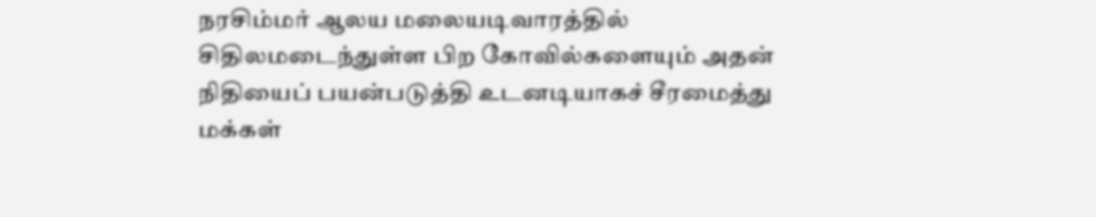நரசிம்மர் ஆலய மலையடிவாரத்தில் சிதிலமடைந்துள்ள பிற கோவில்களையும் அதன் நிதியைப் பயன்படுத்தி உடனடியாகச் சீரமைத்து மக்கள்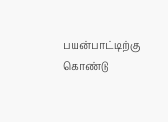பயன்பாட்டிற்கு கொண்டு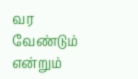வர வேண்டும் என்றும்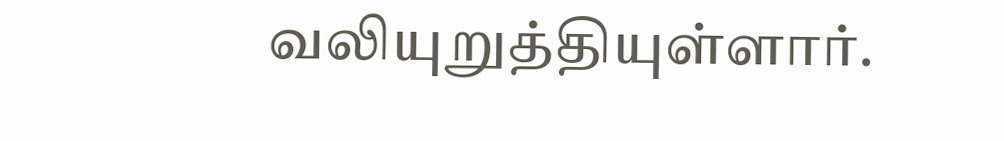வலியுறுத்தியுள்ளார்.